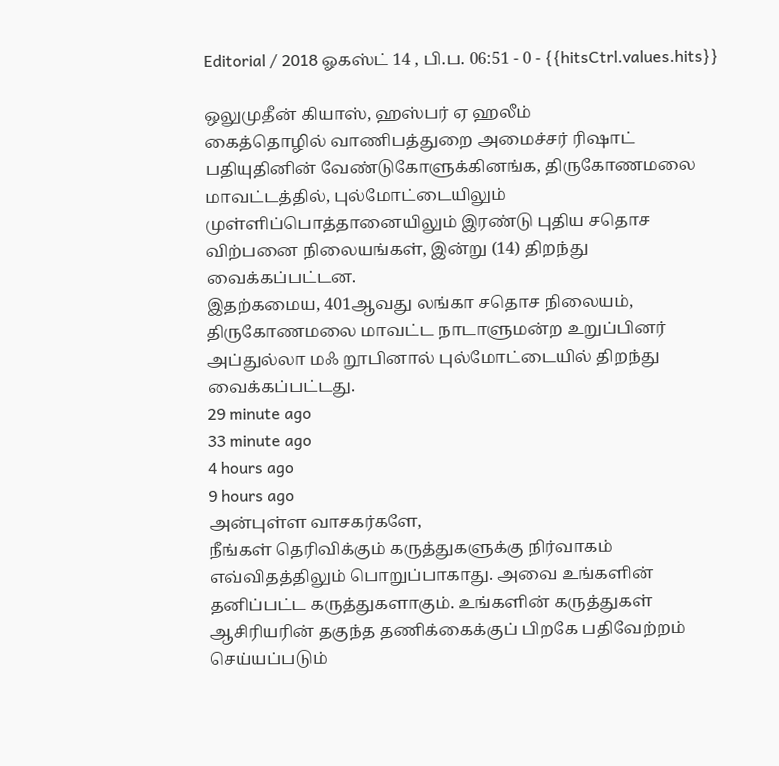Editorial / 2018 ஓகஸ்ட் 14 , பி.ப. 06:51 - 0 - {{hitsCtrl.values.hits}}

ஒலுமுதீன் கியாஸ், ஹஸ்பர் ஏ ஹலீம்
கைத்தொழில் வாணிபத்துறை அமைச்சர் ரிஷாட் பதியுதினின் வேண்டுகோளுக்கினங்க, திருகோணமலை மாவட்டத்தில், புல்மோட்டையிலும் முள்ளிப்பொத்தானையிலும் இரண்டு புதிய சதொச விற்பனை நிலையங்கள், இன்று (14) திறந்து வைக்கப்பட்டன.
இதற்கமைய, 401ஆவது லங்கா சதொச நிலையம், திருகோணமலை மாவட்ட நாடாளுமன்ற உறுப்பினர் அப்துல்லா மஃ றூபினால் புல்மோட்டையில் திறந்து வைக்கப்பட்டது.
29 minute ago
33 minute ago
4 hours ago
9 hours ago
அன்புள்ள வாசகர்களே,
நீங்கள் தெரிவிக்கும் கருத்துகளுக்கு நிர்வாகம் எவ்விதத்திலும் பொறுப்பாகாது. அவை உங்களின் தனிப்பட்ட கருத்துகளாகும். உங்களின் கருத்துகள் ஆசிரியரின் தகுந்த தணிக்கைக்குப் பிறகே பதிவேற்றம் செய்யப்படும்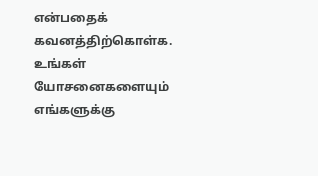என்பதைக் கவனத்திற்கொள்க. உங்கள் யோசனைகளையும் எங்களுக்கு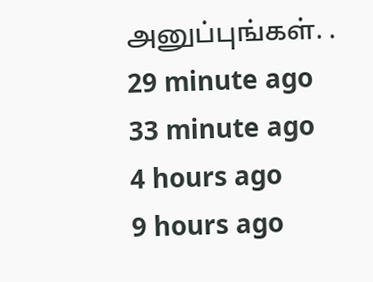அனுப்புங்கள். .
29 minute ago
33 minute ago
4 hours ago
9 hours ago